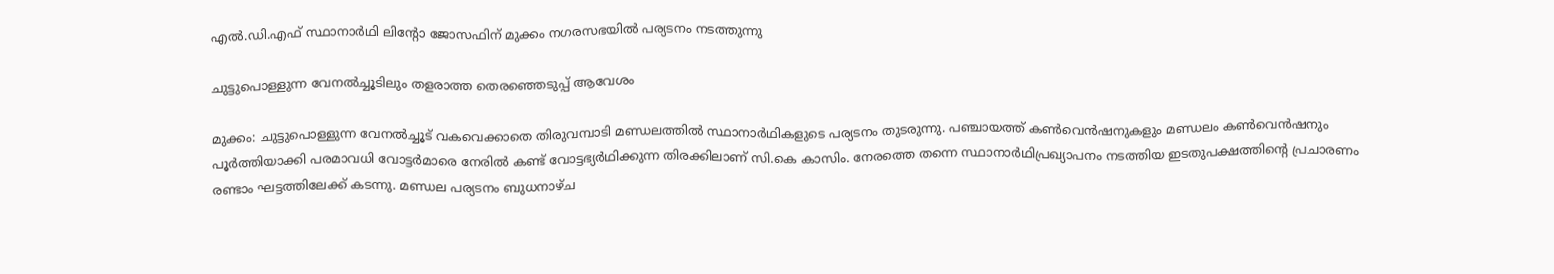എൽ.ഡി.എഫ് സ്ഥാനാർഥി ലിന്റോ ജോസഫിന് മുക്കം നഗരസഭയിൽ പര്യടനം നടത്തുന്നു

ചുട്ടുപൊള്ളുന്ന വേനൽച്ചൂടിലും തളരാത്ത തെരഞ്ഞെടുപ്പ് ആവേശം

മുക്കം: ചുട്ടുപൊള്ളുന്ന വേനൽച്ചൂട് വകവെക്കാതെ തിരുവമ്പാടി മണ്ഡലത്തിൽ സ്ഥാനാർഥികളുടെ പര്യടനം തുടരുന്നു. പഞ്ചായത്ത് കൺവെൻഷനുകളും മണ്ഡലം കൺവെൻഷനും പൂർത്തിയാക്കി പരമാവധി വോട്ടർമാരെ നേരിൽ കണ്ട് വോട്ടഭ്യർഥിക്കുന്ന തിരക്കിലാണ് സി.കെ കാസിം. നേരത്തെ തന്നെ സ്ഥാനാർഥിപ്രഖ്യാപനം നടത്തിയ ഇടതുപക്ഷത്തിന്റെ പ്രചാരണം രണ്ടാം ഘട്ടത്തിലേക്ക് കടന്നു. മണ്ഡല പര്യടനം ബുധനാഴ്ച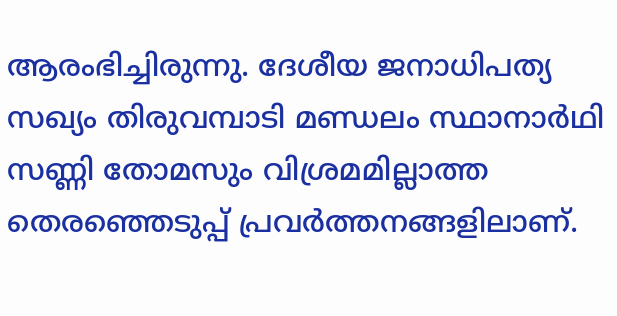ആരംഭിച്ചിരുന്നു. ദേശീയ ജനാധിപത്യ സഖ്യം തിരുവമ്പാടി മണ്ഡലം സ്ഥാനാർഥി സണ്ണി തോമസും വിശ്രമമില്ലാത്ത തെരഞ്ഞെടുപ്പ് പ്രവർത്തനങ്ങളിലാണ്.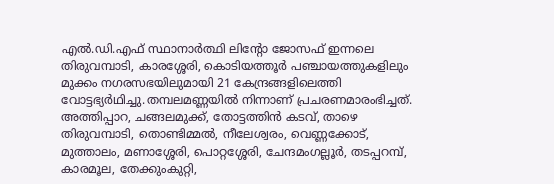എൽ.ഡി.എഫ് സ്ഥാനാർത്ഥി ലിന്റോ ജോസഫ് ഇന്നലെ തിരുവമ്പാടി, കാരശ്ശേരി, കൊടിയത്തൂർ പഞ്ചായത്തുകളിലും മുക്കം നഗരസഭയിലുമായി 21 കേന്ദ്രങ്ങളിലെത്തി വോട്ടഭ്യർഥിച്ചു.തമ്പലമണ്ണയിൽ നിന്നാണ് പ്രചരണമാരംഭിച്ചത്. അത്തിപ്പാറ, ചങ്ങലമുക്ക്, തോട്ടത്തിൻ കടവ്, താഴെ തിരുവമ്പാടി, തൊണ്ടിമ്മൽ, നീലേശ്വരം, വെണ്ണക്കോട്, മുത്താലം, മണാശ്ശേരി, പൊറ്റശ്ശേരി, ചേന്ദമംഗല്ലൂർ, തടപ്പറമ്പ്, കാരമൂല, തേക്കുംകുറ്റി,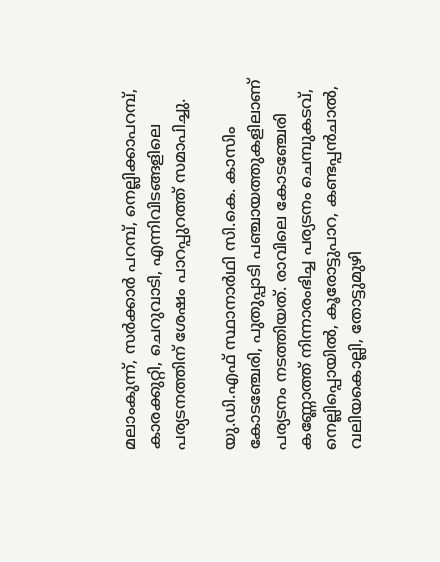മലാംകുന്ന്, സർക്കാർ പറമ്പ്, നെല്ലിക്കാപറമ്പ്, കാരക്കുറ്റി, ചെറുവാടി, എന്നിവിടങ്ങളിലെ പര്യടനത്തിന് ശേഷം പാറപ്പുറത്ത് സമാപിച്ചു.

യു.ഡി.എഫ് സ്ഥാനാർഥി സി.കെ. കാസിം കോടഞ്ചേരി, പുതുപ്പാടി പഞ്ചായത്തുകളിലാണ് പര്യടനം നടത്തിയത്. രാവിലെ കോടഞ്ചേരി കണ്ണോത്ത് നിന്നാരംഭിച്ച പര്യടനം ചെമ്പുകടവ്, നെല്ലിപ്പൊയിൽ, കൂരോട്ടുപാറ, കണ്ടപ്പൻചാൽ, വലിയകൊല്ലി, തോട്ടുമുഴി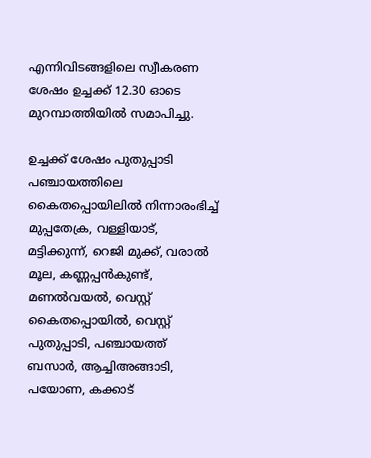എന്നിവിടങ്ങളിലെ സ്വീകരണ ശേഷം ഉച്ചക്ക് 12.30 ഓടെ മുറമ്പാത്തിയിൽ സമാപിച്ചു.

ഉച്ചക്ക് ശേഷം പുതുപ്പാടി പഞ്ചായത്തിലെ കൈതപ്പൊയിലിൽ നിന്നാരംഭിച്ച് മുപ്പതേക്ര, വള്ളിയാട്, മട്ടിക്കുന്ന്, റെജി മുക്ക്, വരാൽ മൂല, കണ്ണപ്പൻകുണ്ട്, മണൽവയൽ, വെസ്റ്റ് കൈതപ്പൊയിൽ, വെസ്റ്റ് പുതുപ്പാടി, പഞ്ചായത്ത് ബസാർ, ആച്ചിഅങ്ങാടി, പയോണ, കക്കാട്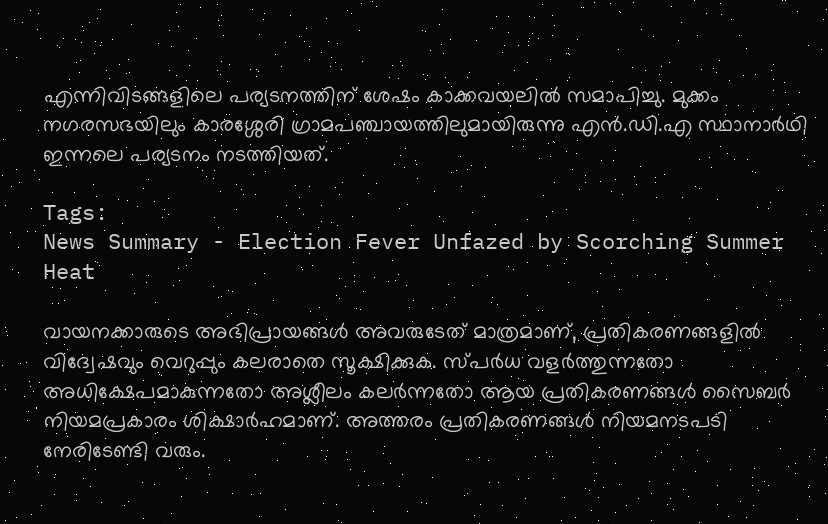എന്നിവിടങ്ങളിലെ പര്യടനത്തിന് ശേഷം കാക്കവയലിൽ സമാപിച്ചു. മുക്കം നഗരസഭയിലും കാരശ്ശേരി ഗ്രാമപഞ്ചായത്തിലുമായിരുന്നു എൻ.ഡി.എ സ്ഥാനാർഥി ഇന്നലെ പര്യടനം നടത്തിയത്.

Tags:
News Summary - Election Fever Unfazed by Scorching Summer Heat

വായനക്കാരുടെ അഭിപ്രായങ്ങള്‍ അവരുടേത് മാത്രമാണ്, പ്രതികരണങ്ങളിൽ വിദ്വേഷവും വെറുപ്പും കലരാതെ സൂക്ഷിക്കുക. സ്പർധ വളർത്തുന്നതോ അധിക്ഷേപമാകുന്നതോ അശ്ലീലം കലർന്നതോ ആയ പ്രതികരണങ്ങൾ സൈബർ നിയമപ്രകാരം ശിക്ഷാർഹമാണ്. അത്തരം പ്രതികരണങ്ങൾ നിയമനടപടി നേരിടേണ്ടി വരും.